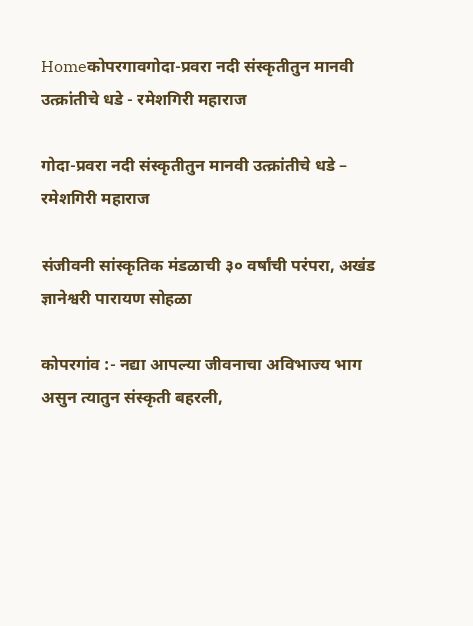Homeकोपरगावगोदा-प्रवरा नदी संस्कृतीतुन मानवी उत्क्रांतीचे धडे - रमेशगिरी महाराज

गोदा-प्रवरा नदी संस्कृतीतुन मानवी उत्क्रांतीचे धडे – रमेशगिरी महाराज

संजीवनी सांस्कृतिक मंडळाची ३० वर्षांची परंपरा, अखंड ज्ञानेश्वरी पारायण सोहळा

कोपरगांव :- नद्या आपल्या जीवनाचा अविभाज्य भाग असुन त्यातुन संस्कृती बहरली,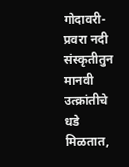गोदावरी-प्रवरा नदी संस्कृतीतुन मानवी उत्क्रांतीचे धडे मिळतात,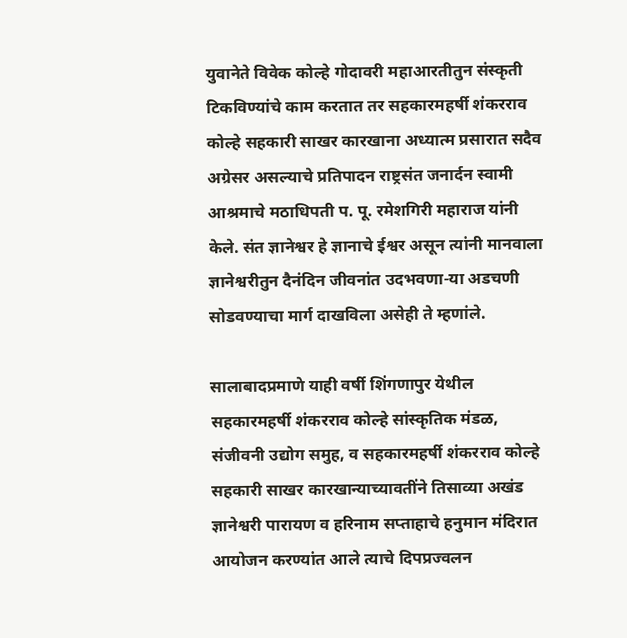युवानेते विवेक कोल्हे गोदावरी महाआरतीतुन संस्कृती टिकविण्यांचे काम करतात तर सहकारमहर्षी शंकरराव कोल्हे सहकारी साखर कारखाना अध्यात्म प्रसारात सदैव अग्रेसर असल्याचे प्रतिपादन राष्ट्रसंत जनार्दन स्वामी आश्रमाचे मठाधिपती प. पू. रमेशगिरी महाराज यांनी केले. संत ज्ञानेश्वर हे ज्ञानाचे ईश्वर असून त्यांनी मानवाला ज्ञानेश्वरीतुन दैनंदिन जीवनांत उदभवणा-या अडचणी सोडवण्याचा मार्ग दाखविला असेही ते म्हणांले.

सालाबादप्रमाणे याही वर्षी शिंगणापुर येथील सहकारमहर्षी शंकरराव कोल्हे सांस्कृतिक मंडळ, संजीवनी उद्योग समुह, व सहकारमहर्षी शंकरराव कोल्हे सहकारी साखर कारखान्याच्यावतींने तिसाव्या अखंड ज्ञानेश्वरी पारायण व हरिनाम सप्ताहाचे हनुमान मंदिरात आयोजन करण्यांत आले त्याचे दिपप्रज्वलन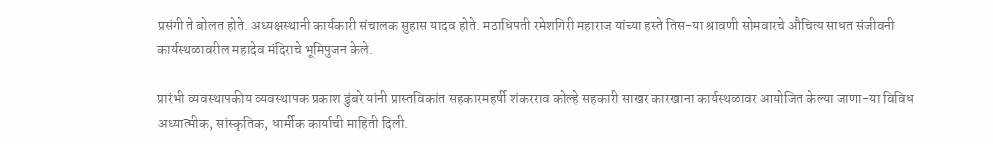प्रसंगी ते बोलत होते. अध्यक्षस्थानी कार्यकारी संचालक सुहास यादव होते. मठाधिपती रमेशगिरी महाराज यांच्या हस्ते तिस-या श्रावणी सोमवारचे औचित्य साधत संजीवनी कार्यस्थळावरील महादेव मंदिराचे भूमिपुजन केले.

प्रारंभी व्यवस्थापकीय व्यवस्थापक प्रकाश डुंबरे यांनी प्रास्तविकांत सहकारमहर्षी शंकरराव कोल्हे सहकारी साखर कारखाना कार्यस्थळावर आयोजित केल्या जाणा-या विविध अध्यात्मीक, सांस्कृतिक, धार्मीक कार्याची माहिती दिली.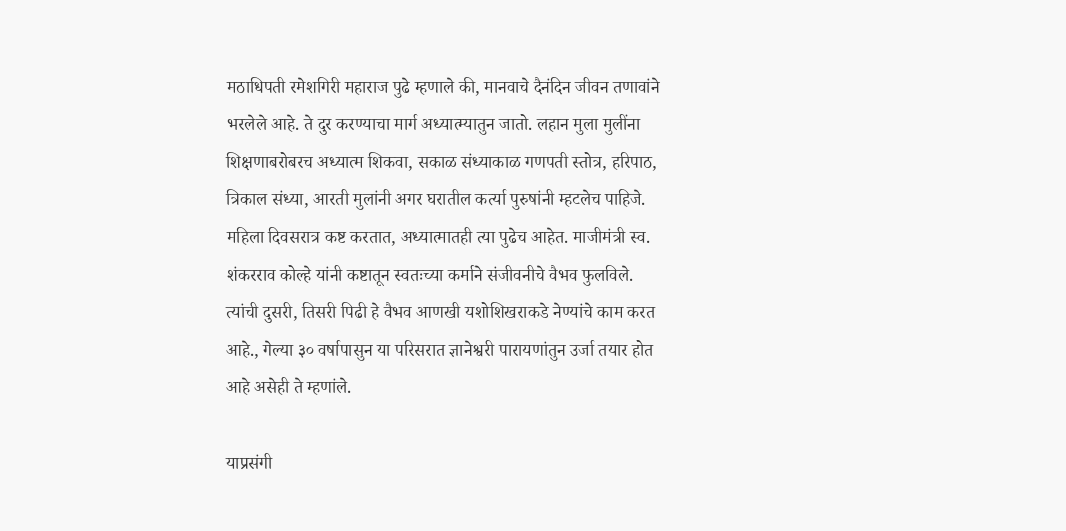मठाधिपती रमेशगिरी महाराज पुढे म्हणाले की, मानवाचे दैनंदिन जीवन तणावांने भरलेले आहे. ते दुर करण्याचा मार्ग अध्यात्म्यातुन जातो. लहान मुला मुलींना शिक्षणाबरोबरच अध्यात्म शिकवा, सकाळ संध्याकाळ गणपती स्तोत्र, हरिपाठ, त्रिकाल संध्या, आरती मुलांनी अगर घरातील कर्त्या पुरुषांनी म्हटलेच पाहिजे. महिला दिवसरात्र कष्ट करतात, अध्यात्मातही त्या पुढेच आहेत. माजीमंत्री स्व. शंकरराव कोल्हे यांनी कष्टातून स्वतःच्या कर्माने संजीवनीचे वैभव फुलविले. त्यांची दुसरी, तिसरी पिढी हे वैभव आणखी यशोशिखराकडे नेण्यांचे काम करत आहे., गेल्या ३० वर्षापासुन या परिसरात ज्ञानेश्वरी पारायणांतुन उर्जा तयार होत आहे असेही ते म्हणांले.

याप्रसंगी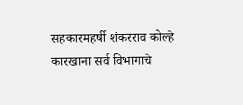सहकारमहर्षी शंकरराव कोल्हे कारखाना सर्व विभागाचे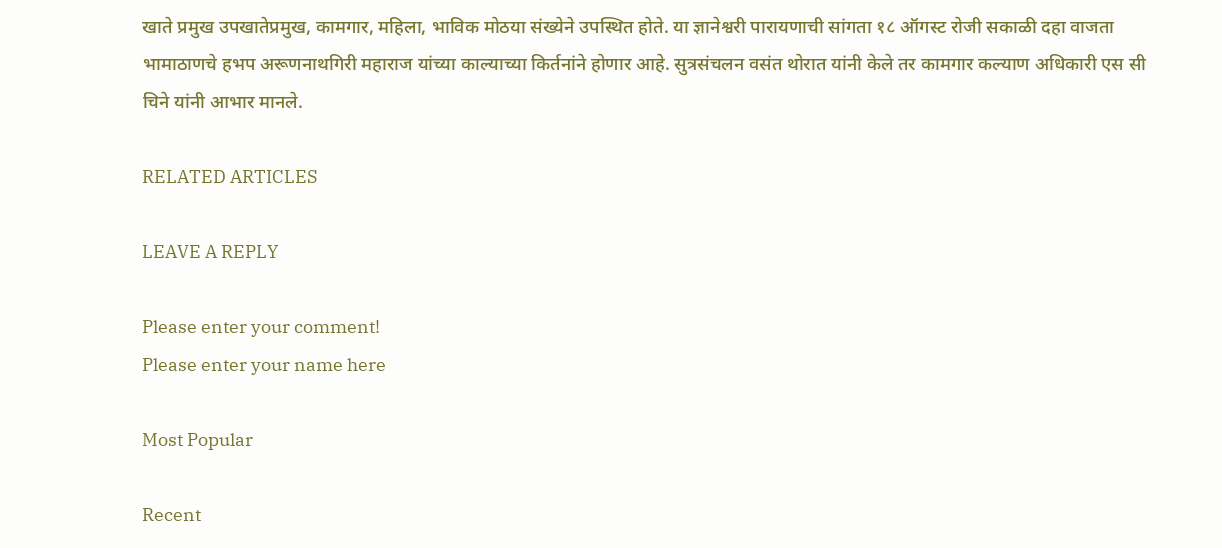खाते प्रमुख उपखातेप्रमुख, कामगार, महिला, भाविक मोठया संख्येने उपस्थित होते. या ज्ञानेश्वरी पारायणाची सांगता १८ ऑगस्ट रोजी सकाळी दहा वाजता भामाठाणचे हभप अरूणनाथगिरी महाराज यांच्या काल्याच्या किर्तनांने होणार आहे. सुत्रसंचलन वसंत थोरात यांनी केले तर कामगार कल्याण अधिकारी एस सी चिने यांनी आभार मानले.

RELATED ARTICLES

LEAVE A REPLY

Please enter your comment!
Please enter your name here

Most Popular

Recent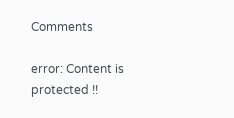Comments

error: Content is protected !!